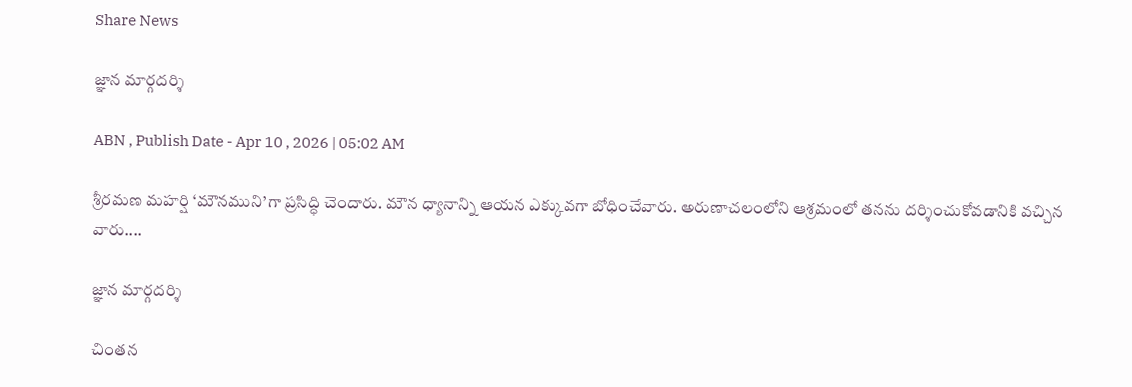Share News

జ్ఞాన మార్గదర్శి

ABN , Publish Date - Apr 10 , 2026 | 05:02 AM

శ్రీరమణ మహర్షి ‘మౌనముని’గా ప్రసిద్ధి చెందారు. మౌన ధ్యానాన్ని ఆయన ఎక్కువగా బోధించేవారు. అరుణాచలంలోని ఆశ్రమంలో తనను దర్శించుకోవడానికి వచ్చిన వారు....

జ్ఞాన మార్గదర్శి

చింతన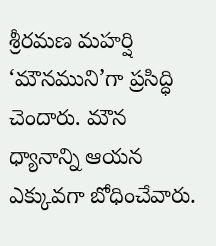శ్రీరమణ మహర్షి ‘మౌనముని’గా ప్రసిద్ధి చెందారు. మౌన ధ్యానాన్ని ఆయన ఎక్కువగా బోధించేవారు.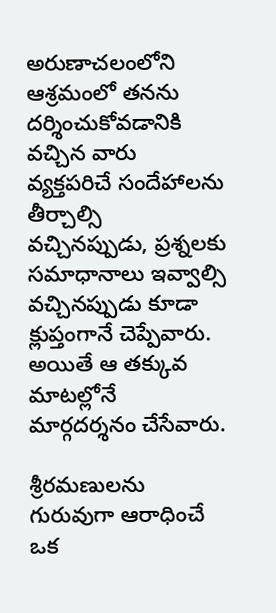అరుణాచలంలోని ఆశ్రమంలో తనను దర్శించుకోవడానికి వచ్చిన వారు వ్యక్తపరిచే సందేహాలను తీర్చాల్సి వచ్చినప్పుడు, ప్రశ్నలకు సమాధానాలు ఇవ్వాల్సి వచ్చినప్పుడు కూడా క్లుప్తంగానే చెప్పేవారు. అయితే ఆ తక్కువ మాటల్లోనే మార్గదర్శనం చేసేవారు.

శ్రీరమణులను గురువుగా ఆరాధించే ఒక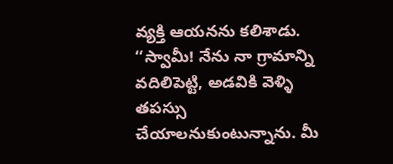వ్యక్తి ఆయనను కలిశాడు. ‘‘స్వామీ! నేను నా గ్రామాన్ని వదిలిపెట్టి, అడవికి వెళ్ళి తపస్సు చేయాలనుకుంటున్నాను. మీ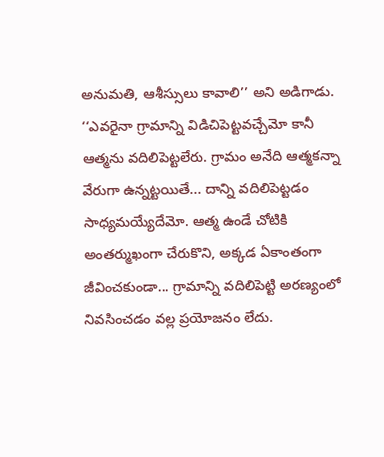అనుమతి, ఆశీస్సులు కావాలి’’ అని అడిగాడు. ‘‘ఎవరైనా గ్రామాన్ని విడిచిపెట్టవచ్చేమో కానీ ఆత్మను వదిలిపెట్టలేరు. గ్రామం అనేది ఆత్మకన్నా వేరుగా ఉన్నట్టయితే... దాన్ని వదిలిపెట్టడం సాధ్యమయ్యేదేమో. ఆత్మ ఉండే చోటికి అంతర్ముఖంగా చేరుకొని, అక్కడ ఏకాంతంగా జీవించకుండా... గ్రామాన్ని వదిలిపెట్టి అరణ్యంలో నివసించడం వల్ల ప్రయోజనం లేదు.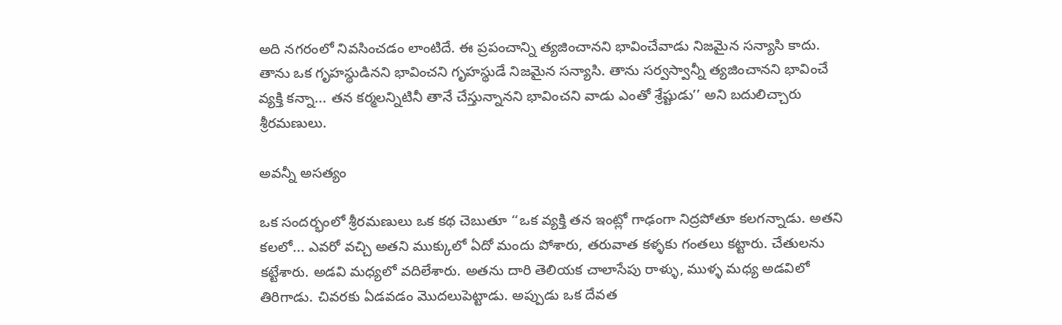అది నగరంలో నివసించడం లాంటిదే. ఈ ప్రపంచాన్ని త్యజించానని భావించేవాడు నిజమైన సన్యాసి కాదు. తాను ఒక గృహస్థుడినని భావించని గృహస్థుడే నిజమైన సన్యాసి. తాను సర్వస్వాన్నీ త్యజించానని భావించే వ్యక్తి కన్నా... తన కర్మలన్నిటినీ తానే చేస్తున్నానని భావించని వాడు ఎంతో శ్రేష్టుడు’’ అని బదులిచ్చారు శ్రీరమణులు.

అవన్నీ అసత్యం

ఒక సందర్భంలో శ్రీరమణులు ఒక కథ చెబుతూ ‘‘ఒక వ్యక్తి తన ఇంట్లో గాఢంగా నిద్రపోతూ కలగన్నాడు. అతని కలలో... ఎవరో వచ్చి అతని ముక్కులో ఏదో మందు పోశారు, తరువాత కళ్ళకు గంతలు కట్టారు. చేతులను కట్టేశారు. అడవి మధ్యలో వదిలేశారు. అతను దారి తెలియక చాలాసేపు రాళ్ళు, ముళ్ళ మధ్య అడవిలో తిరిగాడు. చివరకు ఏడవడం మొదలుపెట్టాడు. అప్పుడు ఒక దేవత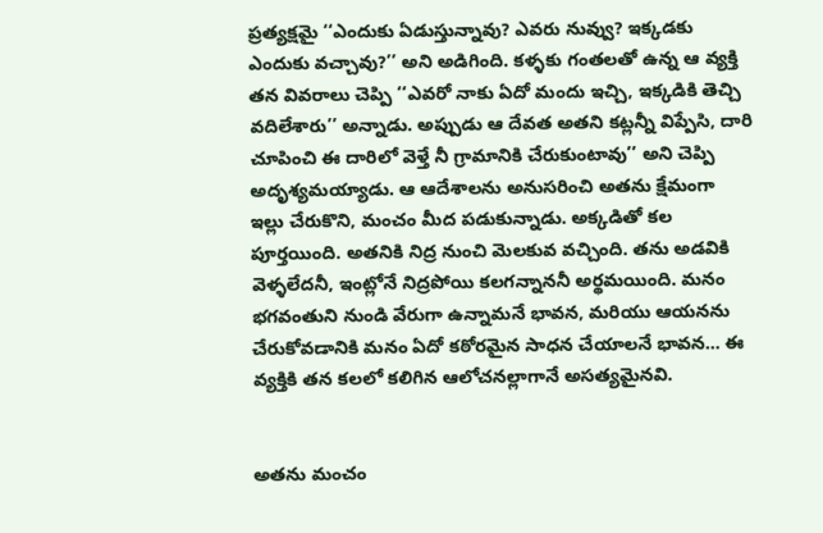ప్రత్యక్షమై ‘‘ఎందుకు ఏడుస్తున్నావు? ఎవరు నువ్వు? ఇక్కడకు ఎందుకు వచ్చావు?’’ అని అడిగింది. కళ్ళకు గంతలతో ఉన్న ఆ వ్యక్తి తన వివరాలు చెప్పి ‘‘ఎవరో నాకు ఏదో మందు ఇచ్చి, ఇక్కడికి తెచ్చి వదిలేశారు’’ అన్నాడు. అప్పుడు ఆ దేవత అతని కట్లన్నీ విప్పేసి, దారి చూపించి ఈ దారిలో వెళ్తే నీ గ్రామానికి చేరుకుంటావు’’ అని చెప్పి అదృశ్యమయ్యాడు. ఆ ఆదేశాలను అనుసరించి అతను క్షేమంగా ఇల్లు చేరుకొని, మంచం మీద పడుకున్నాడు. అక్కడితో కల పూర్తయింది. అతనికి నిద్ర నుంచి మెలకువ వచ్చింది. తను అడవికి వెళ్ళలేదనీ, ఇంట్లోనే నిద్రపోయి కలగన్నాననీ అర్థమయింది. మనం భగవంతుని నుండి వేరుగా ఉన్నామనే భావన, మరియు ఆయనను చేరుకోవడానికి మనం ఏదో కఠోరమైన సాధన చేయాలనే భావన... ఈ వ్యక్తికి తన కలలో కలిగిన ఆలోచనల్లాగానే అసత్యమైనవి.


అతను మంచం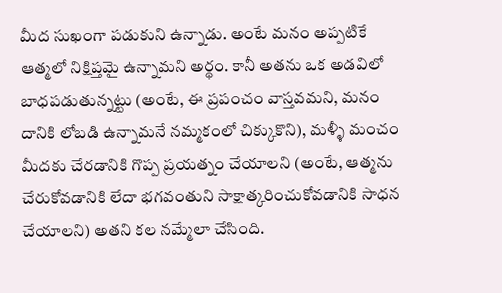మీద సుఖంగా పడుకుని ఉన్నాడు. అంటే మనం అప్పటికే ఆత్మలో నిక్షిప్తమై ఉన్నామని అర్థం. కానీ అతను ఒక అడవిలో బాధపడుతున్నట్టు (అంటే, ఈ ప్రపంచం వాస్తవమని, మనం దానికి లోబడి ఉన్నామనే నమ్మకంలో చిక్కుకొని), మళ్ళీ మంచం మీదకు చేరడానికి గొప్ప ప్రయత్నం చేయాలని (అంటే, ఆత్మను చేరుకోవడానికి లేదా భగవంతుని సాక్షాత్కరించుకోవడానికి సాధన చేయాలని) అతని కల నమ్మేలా చేసింది.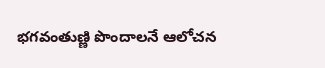భగవంతుణ్ణి పొందాలనే ఆలోచన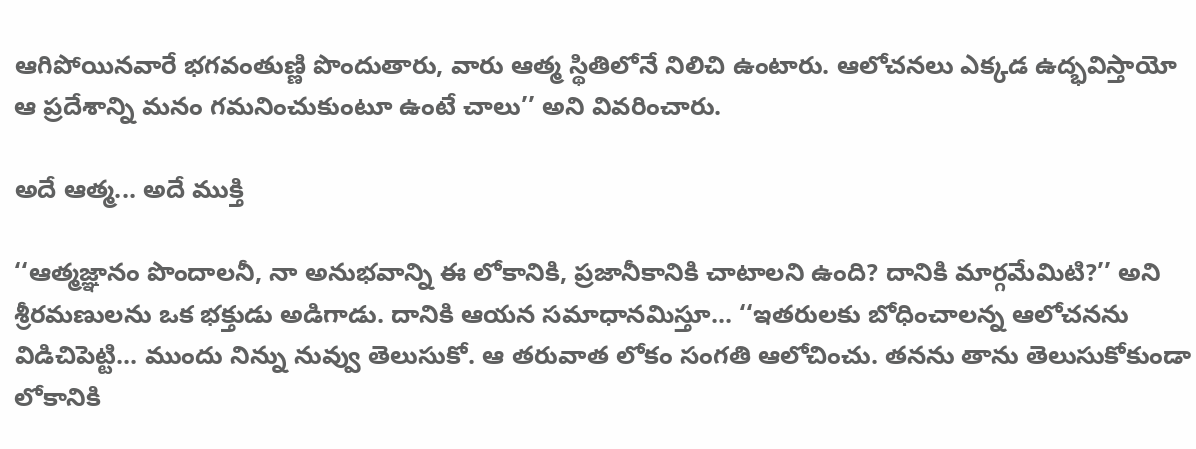ఆగిపోయినవారే భగవంతుణ్ణి పొందుతారు, వారు ఆత్మ స్థితిలోనే నిలిచి ఉంటారు. ఆలోచనలు ఎక్కడ ఉద్భవిస్తాయో ఆ ప్రదేశాన్ని మనం గమనించుకుంటూ ఉంటే చాలు’’ అని వివరించారు.

అదే ఆత్మ... అదే ముక్తి

‘‘ఆత్మజ్ఞానం పొందాలనీ, నా అనుభవాన్ని ఈ లోకానికి, ప్రజానీకానికి చాటాలని ఉంది? దానికి మార్గమేమిటి?’’ అని శ్రీరమణులను ఒక భక్తుడు అడిగాడు. దానికి ఆయన సమాధానమిస్తూ... ‘‘ఇతరులకు బోధించాలన్న ఆలోచనను విడిచిపెట్టి... ముందు నిన్ను నువ్వు తెలుసుకో. ఆ తరువాత లోకం సంగతి ఆలోచించు. తనను తాను తెలుసుకోకుండా లోకానికి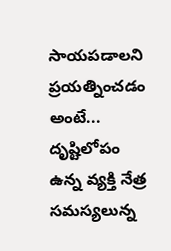సాయపడాలని ప్రయత్నించడం అంటే... దృష్టిలోపం ఉన్న వ్యక్తి నేత్ర సమస్యలున్న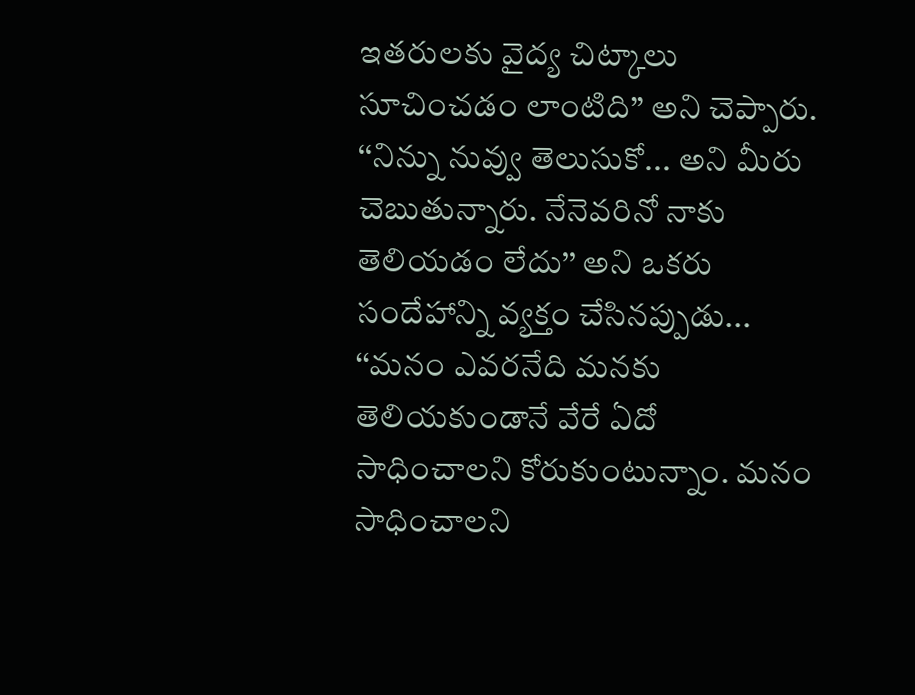ఇతరులకు వైద్య చిట్కాలు సూచించడం లాంటిది’’ అని చెప్పారు. ‘‘నిన్ను నువ్వు తెలుసుకో... అని మీరు చెబుతున్నారు. నేనెవరినో నాకు తెలియడం లేదు’’ అని ఒకరు సందేహాన్ని వ్యక్తం చేసినప్పుడు... ‘‘మనం ఎవరనేది మనకు తెలియకుండానే వేరే ఏదో సాధించాలని కోరుకుంటున్నాం. మనం సాధించాలని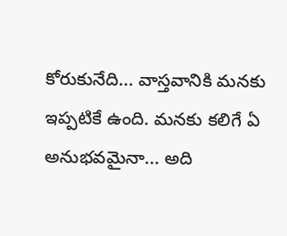కోరుకునేది... వాస్తవానికి మనకు ఇప్పటికే ఉంది. మనకు కలిగే ఏ అనుభవమైనా... అది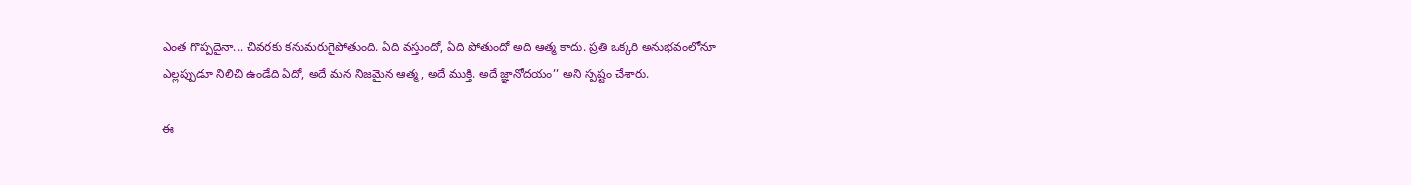ఎంత గొప్పదైనా... చివరకు కనుమరుగైపోతుంది. ఏది వస్తుందో, ఏది పోతుందో అది ఆత్మ కాదు. ప్రతి ఒక్కరి అనుభవంలోనూ ఎల్లప్పుడూ నిలిచి ఉండేది ఏదో, అదే మన నిజమైన ఆత్మ, అదే ముక్తి. అదే జ్ఞానోదయం’’ అని స్పష్టం చేశారు.

ఈ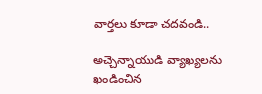వార్తలు కూడా చదవండి..

అచ్చెన్నాయుడి వ్యాఖ్యలను ఖండించిన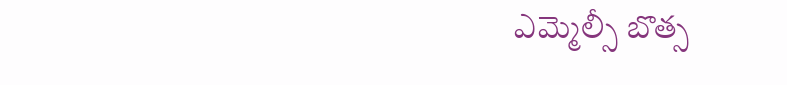ఎమ్మెల్సీ బొత్స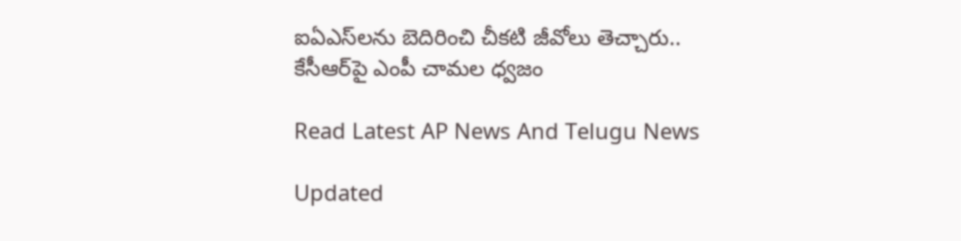ఐఏఎస్‌లను బెదిరించి చీకటి జీవోలు తెచ్చారు.. కేసీఆర్‌పై ఎంపీ చామల ధ్వజం

Read Latest AP News And Telugu News

Updated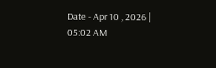Date - Apr 10 , 2026 | 05:02 AM